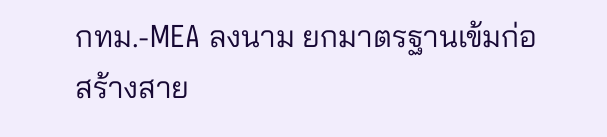กทม.-MEA ลงนาม ยกมาตรฐานเข้มก่อสร้างสาย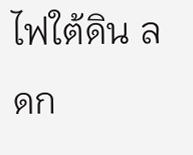ไฟใต้ดิน ลดก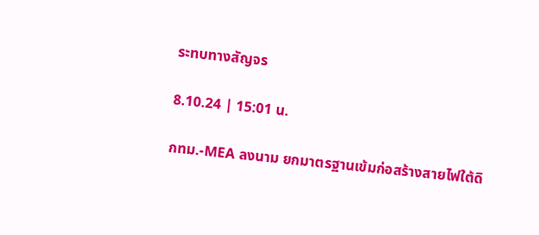ระทบทางสัญจร

8.10.24 | 15:01 น.

กทม.-MEA ลงนาม ยกมาตรฐานเข้มก่อสร้างสายไฟใต้ดิ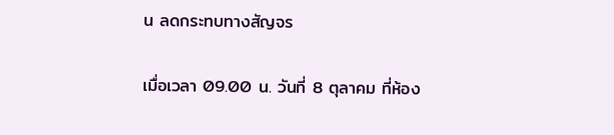น ลดกระทบทางสัญจร

เมื่อเวลา 09.00 น. วันที่ 8 ตุลาคม ที่ห้อง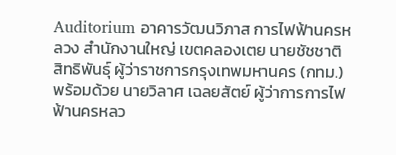Auditorium อาคารวัฒนวิภาส การไฟฟ้านครหลวง สำนักงานใหญ่ เขตคลองเตย นายชัชชาติ สิทธิพันธุ์ ผู้ว่าราชการกรุงเทพมหานคร (กทม.) พร้อมด้วย นายวิลาศ เฉลยสัตย์ ผู้ว่าการการไฟฟ้านครหลว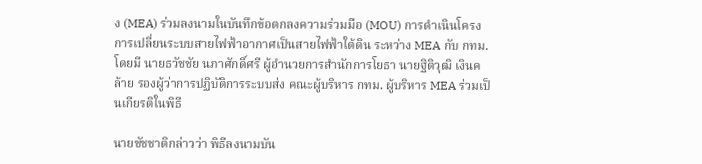ง (MEA) ร่วมลงนามในบันทึกข้อตกลงความร่วมมือ (MOU) การดำเนินโครงการเปลี่ยนระบบสายไฟฟ้าอากาศเป็นสายไฟฟ้าใต้ดิน ระหว่าง MEA กับ กทม. โดยมี นายธวัชชัย นภาศักดิ์ศรี ผู้อำนวยการสำนักการโยธา นายฐิติวุฒิ เงินคล้าย รองผู้ว่าการปฏิบัติการระบบส่ง คณะผู้บริหาร กทม. ผู้บริหาร MEA ร่วมเป็นเกียรติในพิธี

นายชัชชาติกล่าวว่า พิธีลงนามบัน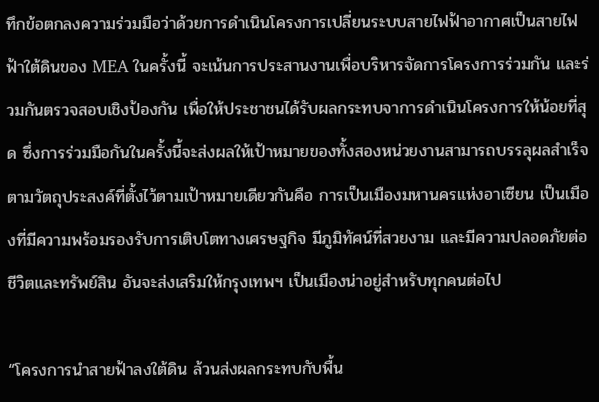ทึกข้อตกลงความร่วมมือว่าด้วยการดำเนินโครงการเปลี่ยนระบบสายไฟฟ้าอากาศเป็นสายไฟฟ้าใต้ดินของ MEA ในครั้งนี้ จะเน้นการประสานงานเพื่อบริหารจัดการโครงการร่วมกัน และร่วมกันตรวจสอบเชิงป้องกัน เพื่อให้ประชาชนได้รับผลกระทบจาการดำเนินโครงการให้น้อยที่สุด ซึ่งการร่วมมือกันในครั้งนี้จะส่งผลให้เป้าหมายของทั้งสองหน่วยงานสามารถบรรลุผลสำเร็จตามวัตถุประสงค์ที่ตั้งไว้ตามเป้าหมายเดียวกันคือ การเป็นเมืองมหานครแห่งอาเซียน เป็นเมืองที่มีความพร้อมรองรับการเติบโตทางเศรษฐกิจ มีภูมิทัศน์ที่สวยงาม และมีความปลอดภัยต่อชีวิตและทรัพย์สิน อันจะส่งเสริมให้กรุงเทพฯ เป็นเมืองน่าอยู่สำหรับทุกคนต่อไป

“โครงการนำสายฟ้าลงใต้ดิน ล้วนส่งผลกระทบกับพื้น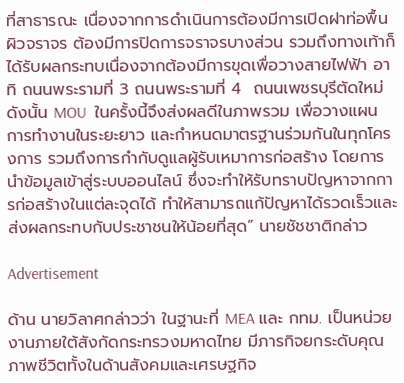ที่สาธารณะ เนื่องจากการดำเนินการต้องมีการเปิดฝาท่อพื้นผิวจราจร ต้องมีการปิดการจราจรบางส่วน รวมถึงทางเท้าก็ได้รับผลกระทบเนื่องจากต้องมีการขุดเพื่อวางสายไฟฟ้า อาทิ ถนนพระรามที่ 3 ถนนพระรามที่ 4  ถนนเพชรบุรีตัดใหม่ ดังนั้น MOU  ในครั้งนี้จึงส่งผลดีในภาพรวม เพื่อวางแผนการทำงานในระยะยาว และกำหนดมาตรฐานร่วมกันในทุกโครงการ รวมถึงการกำกับดูแลผู้รับเหมาการก่อสร้าง โดยการนำข้อมูลเข้าสู่ระบบออนไลน์ ซึ่งจะทำให้รับทราบปัญหาจากการก่อสร้างในแต่ละจุดได้ ทำให้สามารถแก้ปัญหาได้รวดเร็วและส่งผลกระทบกับประชาชนให้น้อยที่สุด” นายชัชชาติกล่าว

Advertisement

ด้าน นายวิลาศกล่าวว่า ในฐานะที่ MEA และ กทม. เป็นหน่วยงานภายใต้สังกัดกระทรวงมหาดไทย มีภารกิจยกระดับคุณภาพชีวิตทั้งในด้านสังคมและเศรษฐกิจ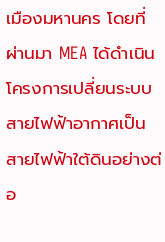เมืองมหานคร โดยที่ผ่านมา MEA ได้ดำเนินโครงการเปลี่ยนระบบสายไฟฟ้าอากาศเป็นสายไฟฟ้าใต้ดินอย่างต่อ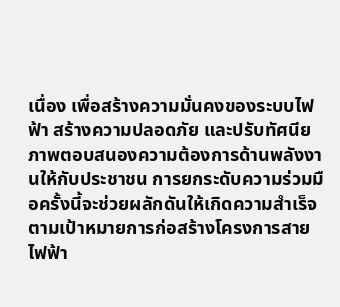เนื่อง เพื่อสร้างความมั่นคงของระบบไฟฟ้า สร้างความปลอดภัย และปรับทัศนียภาพตอบสนองความต้องการด้านพลังงานให้กับประชาชน การยกระดับความร่วมมือครั้งนี้จะช่วยผลักดันให้เกิดความสำเร็จตามเป้าหมายการก่อสร้างโครงการสายไฟฟ้า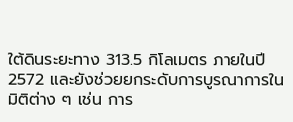ใต้ดินระยะทาง 313.5 กิโลเมตร ภายในปี 2572 และยังช่วยยกระดับการบูรณาการในมิติต่าง ๆ เช่น การ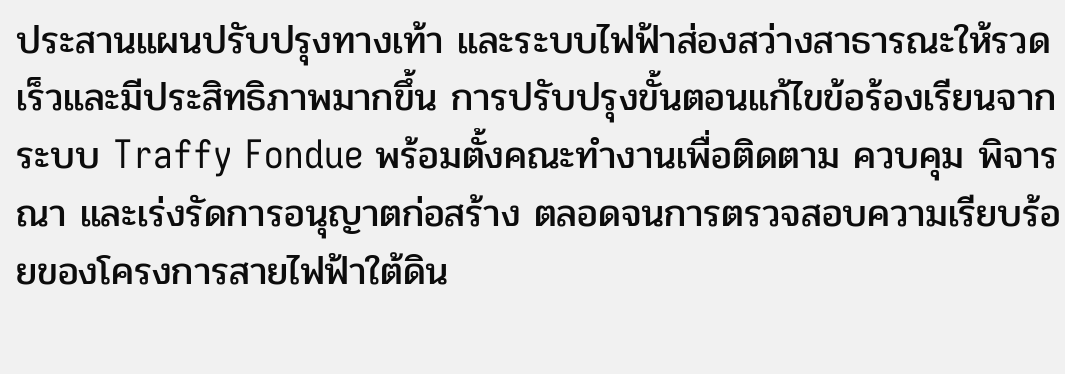ประสานแผนปรับปรุงทางเท้า และระบบไฟฟ้าส่องสว่างสาธารณะให้รวดเร็วและมีประสิทธิภาพมากขึ้น การปรับปรุงขั้นตอนแก้ไขข้อร้องเรียนจากระบบ Traffy Fondue พร้อมตั้งคณะทำงานเพื่อติดตาม ควบคุม พิจารณา และเร่งรัดการอนุญาตก่อสร้าง ตลอดจนการตรวจสอบความเรียบร้อยของโครงการสายไฟฟ้าใต้ดิน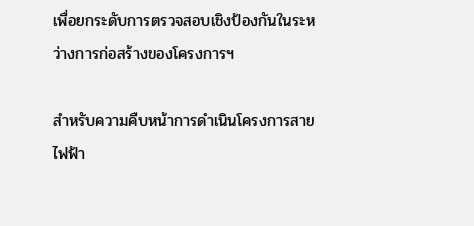เพื่อยกระดับการตรวจสอบเชิงป้องกันในระหว่างการก่อสร้างของโครงการฯ

สำหรับความคืบหน้าการดำเนินโครงการสายไฟฟ้า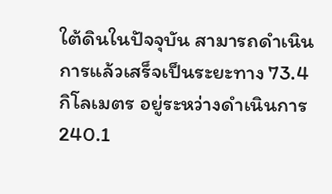ใต้ดินในปัจจุบัน สามารถดำเนินการแล้วเสร็จเป็นระยะทาง 73.4 กิโลเมตร อยู่ระหว่างดำเนินการ 240.1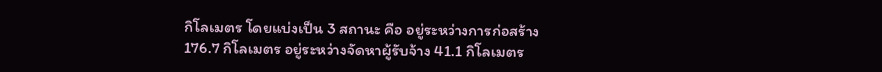กิโลเมตร โดยแบ่งเป็น 3 สถานะ คือ อยู่ระหว่างการก่อสร้าง 176.7 กิโลเมตร อยู่ระหว่างจัดหาผู้รับจ้าง 41.1 กิโลเมตร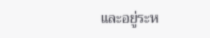และอยู่ระห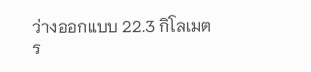ว่างออกแบบ 22.3 กิโลเมตร